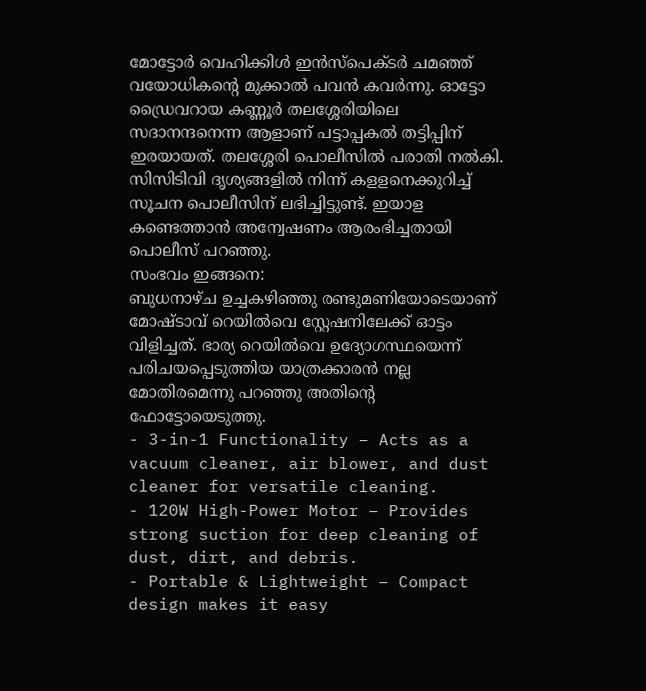മോട്ടോർ വെഹിക്കിൾ ഇൻസ്പെക്ടർ ചമഞ്ഞ് വയോധികന്റെ മുക്കാൽ പവൻ കവർന്നു. ഓട്ടോ ഡ്രൈവറായ കണ്ണൂർ തലശ്ശേരിയിലെ സദാനന്ദനെന്ന ആളാണ് പട്ടാപ്പകൽ തട്ടിപ്പിന് ഇരയായത്. തലശ്ശേരി പൊലീസിൽ പരാതി നൽകി. സിസിടിവി ദൃശ്യങ്ങളിൽ നിന്ന് കളളനെക്കുറിച്ച് സൂചന പൊലീസിന് ലഭിച്ചിട്ടുണ്ട്. ഇയാള കണ്ടെത്താൻ അന്വേഷണം ആരംഭിച്ചതായി പൊലീസ് പറഞ്ഞു.
സംഭവം ഇങ്ങനെ:
ബുധനാഴ്ച ഉച്ചകഴിഞ്ഞു രണ്ടുമണിയോടെയാണ് മോഷ്ടാവ് റെയിൽവെ സ്റ്റേഷനിലേക്ക് ഓട്ടം വിളിച്ചത്. ഭാര്യ റെയിൽവെ ഉദ്യോഗസ്ഥയെന്ന് പരിചയപ്പെടുത്തിയ യാത്രക്കാരൻ നല്ല മോതിരമെന്നു പറഞ്ഞു അതിന്റെ ഫോട്ടോയെടുത്തു.
- 3-in-1 Functionality – Acts as a vacuum cleaner, air blower, and dust cleaner for versatile cleaning.
- 120W High-Power Motor – Provides strong suction for deep cleaning of dust, dirt, and debris.
- Portable & Lightweight – Compact design makes it easy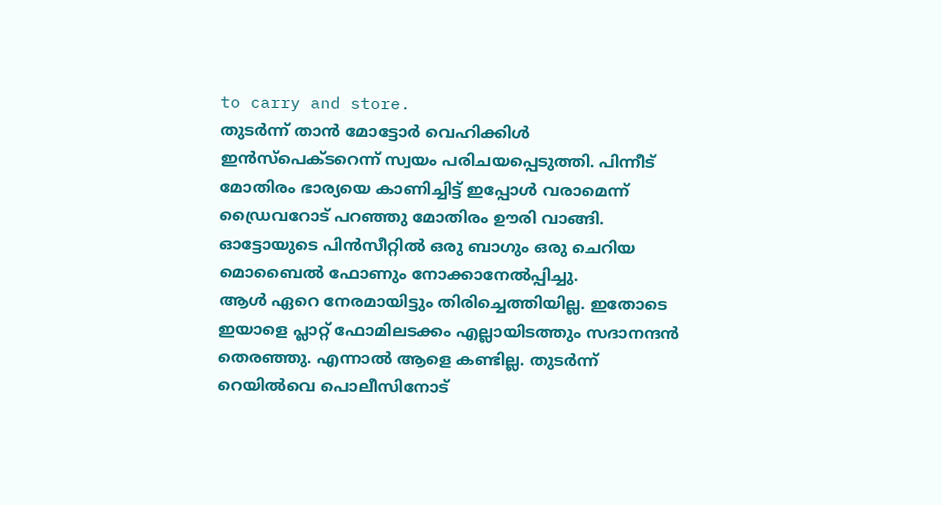to carry and store.
തുടർന്ന് താൻ മോട്ടോർ വെഹിക്കിൾ ഇൻസ്പെക്ടറെന്ന് സ്വയം പരിചയപ്പെടുത്തി. പിന്നീട് മോതിരം ഭാര്യയെ കാണിച്ചിട്ട് ഇപ്പോൾ വരാമെന്ന് ഡ്രൈവറോട് പറഞ്ഞു മോതിരം ഊരി വാങ്ങി. ഓട്ടോയുടെ പിൻസീറ്റിൽ ഒരു ബാഗും ഒരു ചെറിയ മൊബൈൽ ഫോണും നോക്കാനേൽപ്പിച്ചു.
ആൾ ഏറെ നേരമായിട്ടും തിരിച്ചെത്തിയില്ല. ഇതോടെ ഇയാളെ പ്ലാറ്റ് ഫോമിലടക്കം എല്ലായിടത്തും സദാനന്ദൻ തെരഞ്ഞു. എന്നാൽ ആളെ കണ്ടില്ല. തുടർന്ന് റെയിൽവെ പൊലീസിനോട്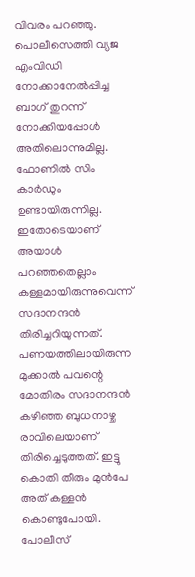വിവരം പറഞ്ഞു. പൊലീസെത്തി വ്യജ എംവിഡി നോക്കാനേൽപ്പിച്ച ബാഗ് തുറന്ന് നോക്കിയപ്പോൾ അതിലൊന്നുമില്ല. ഫോണിൽ സിം കാർഡും ഉണ്ടായിരുന്നില്ല.
ഇതോടെയാണ് അയാൾ പറഞ്ഞതെല്ലാം കള്ളമായിരുന്നുവെന്ന് സദാനന്ദൻ തിരിച്ചറിയുന്നത്. പണയത്തിലായിരുന്ന മുക്കാൽ പവന്റെ മോതിരം സദാനന്ദൻ കഴിഞ്ഞ ബുധനാഴ്ച രാവിലെയാണ് തിരിച്ചെടുത്തത്. ഇട്ടു കൊതി തീരും മുൻപേ അത് കള്ളൻ കൊണ്ടുപോയി. പോലീസ്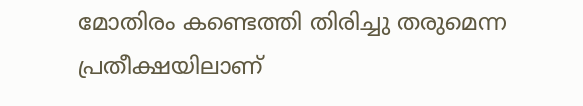മോതിരം കണ്ടെത്തി തിരിച്ചു തരുമെന്ന പ്രതീക്ഷയിലാണ്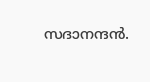സദാനന്ദൻ.